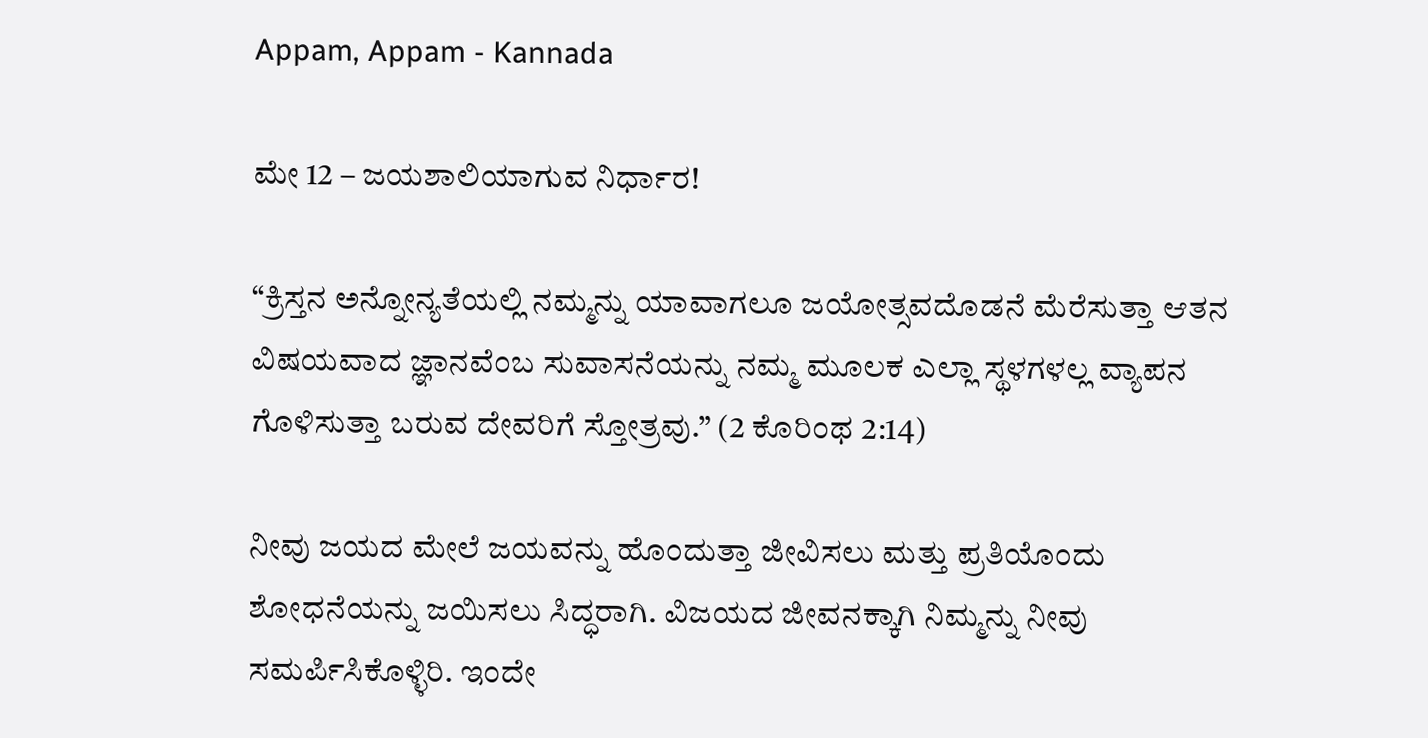Appam, Appam - Kannada

ಮೇ 12 – ಜಯಶಾಲಿಯಾಗುವ ನಿರ್ಧಾರ!

“ಕ್ರಿಸ್ತನ ಅನ್ನೋನ್ಯತೆಯಲ್ಲಿ ನಮ್ಮನ್ನು ಯಾವಾಗಲೂ ಜಯೋತ್ಸವದೊಡನೆ ಮೆರೆಸುತ್ತಾ ಆತನ ವಿಷಯವಾದ ಜ್ಞಾನವೆಂಬ ಸುವಾಸನೆಯನ್ನು ನಮ್ಮ ಮೂಲಕ ಎಲ್ಲಾ ಸ್ಥಳಗಳಲ್ಲ ವ್ಯಾಪನ ಗೊಳಿಸುತ್ತಾ ಬರುವ ದೇವರಿಗೆ ಸ್ತೋತ್ರವು.” (2 ಕೊರಿಂಥ 2:14)

ನೀವು ಜಯದ ಮೇಲೆ ಜಯವನ್ನು ಹೊಂದುತ್ತಾ ಜೀವಿಸಲು ಮತ್ತು ಪ್ರತಿಯೊಂದು ಶೋಧನೆಯನ್ನು ಜಯಿಸಲು ಸಿದ್ಧರಾಗಿ. ವಿಜಯದ ಜೀವನಕ್ಕಾಗಿ ನಿಮ್ಮನ್ನು ನೀವು ಸಮರ್ಪಿಸಿಕೊಳ್ಳಿರಿ. ಇಂದೇ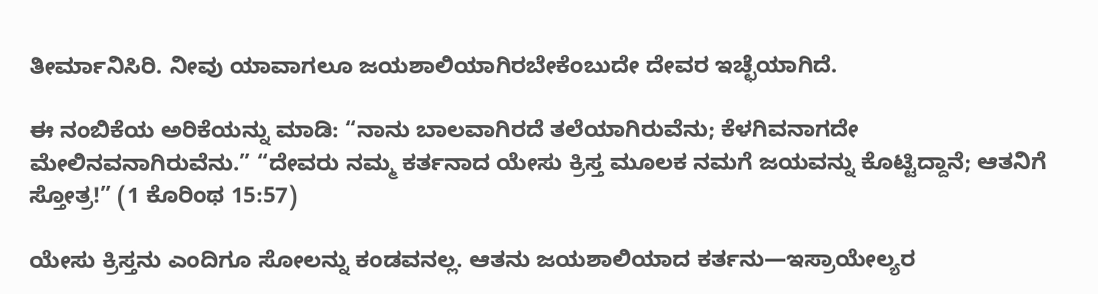ತೀರ್ಮಾನಿಸಿರಿ. ನೀವು ಯಾವಾಗಲೂ ಜಯಶಾಲಿಯಾಗಿರಬೇಕೆಂಬುದೇ ದೇವರ ಇಚ್ಛೆಯಾಗಿದೆ.

ಈ ನಂಬಿಕೆಯ ಅರಿಕೆಯನ್ನು ಮಾಡಿ: “ನಾನು ಬಾಲವಾಗಿರದೆ ತಲೆಯಾಗಿರುವೆನು; ಕೆಳಗಿವನಾಗದೇ ಮೇಲಿನವನಾಗಿರುವೆನು.” “ದೇವರು ನಮ್ಮ ಕರ್ತನಾದ ಯೇಸು ಕ್ರಿಸ್ತ ಮೂಲಕ ನಮಗೆ ಜಯವನ್ನು ಕೊಟ್ಟಿದ್ದಾನೆ; ಆತನಿಗೆ ಸ್ತೋತ್ರ!” (1 ಕೊರಿಂಥ 15:57)

ಯೇಸು ಕ್ರಿಸ್ತನು ಎಂದಿಗೂ ಸೋಲನ್ನು ಕಂಡವನಲ್ಲ. ಆತನು ಜಯಶಾಲಿಯಾದ ಕರ್ತನು—ಇಸ್ರಾಯೇಲ್ಯರ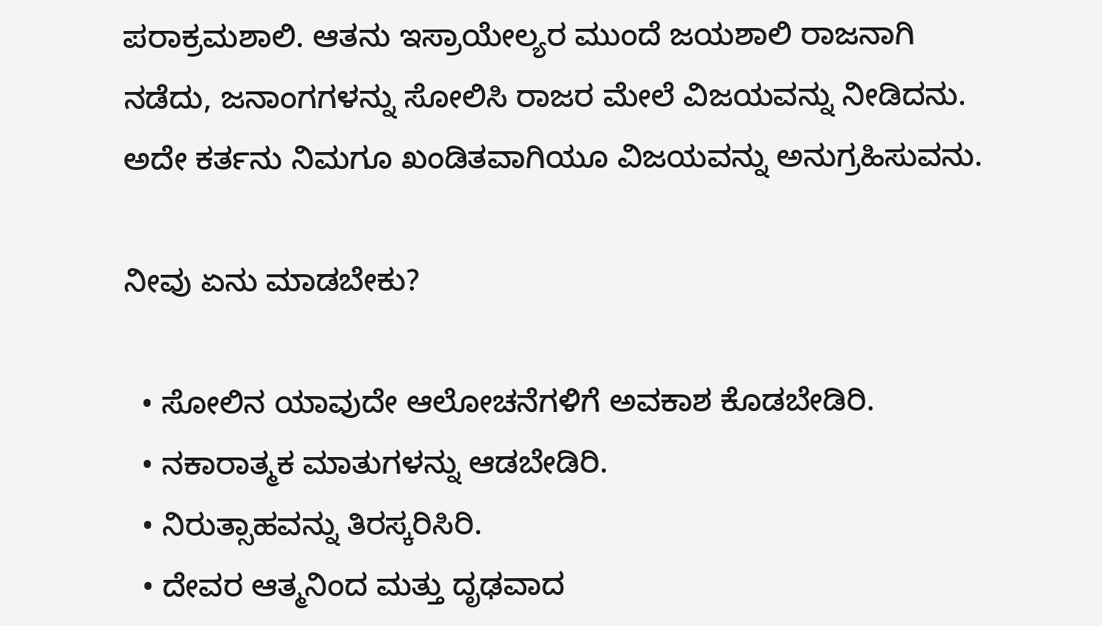ಪರಾಕ್ರಮಶಾಲಿ. ಆತನು ಇಸ್ರಾಯೇಲ್ಯರ ಮುಂದೆ ಜಯಶಾಲಿ ರಾಜನಾಗಿ ನಡೆದು, ಜನಾಂಗಗಳನ್ನು ಸೋಲಿಸಿ ರಾಜರ ಮೇಲೆ ವಿಜಯವನ್ನು ನೀಡಿದನು. ಅದೇ ಕರ್ತನು ನಿಮಗೂ ಖಂಡಿತವಾಗಿಯೂ ವಿಜಯವನ್ನು ಅನುಗ್ರಹಿಸುವನು.

ನೀವು ಏನು ಮಾಡಬೇಕು?

  • ಸೋಲಿನ ಯಾವುದೇ ಆಲೋಚನೆಗಳಿಗೆ ಅವಕಾಶ ಕೊಡಬೇಡಿರಿ.
  • ನಕಾರಾತ್ಮಕ ಮಾತುಗಳನ್ನು ಆಡಬೇಡಿರಿ.
  • ನಿರುತ್ಸಾಹವನ್ನು ತಿರಸ್ಕರಿಸಿರಿ.
  • ದೇವರ ಆತ್ಮನಿಂದ ಮತ್ತು ದೃಢವಾದ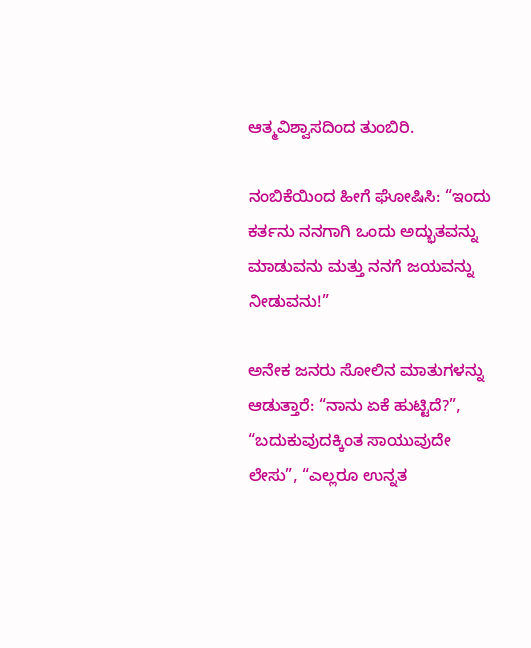ಆತ್ಮವಿಶ್ವಾಸದಿಂದ ತುಂಬಿರಿ.

ನಂಬಿಕೆಯಿಂದ ಹೀಗೆ ಘೋಷಿಸಿ: “ಇಂದು ಕರ್ತನು ನನಗಾಗಿ ಒಂದು ಅದ್ಭುತವನ್ನು ಮಾಡುವನು ಮತ್ತು ನನಗೆ ಜಯವನ್ನು ನೀಡುವನು!”

ಅನೇಕ ಜನರು ಸೋಲಿನ ಮಾತುಗಳನ್ನು ಆಡುತ್ತಾರೆ: “ನಾನು ಏಕೆ ಹುಟ್ಟಿದೆ?”, “ಬದುಕುವುದಕ್ಕಿಂತ ಸಾಯುವುದೇ ಲೇಸು”, “ಎಲ್ಲರೂ ಉನ್ನತ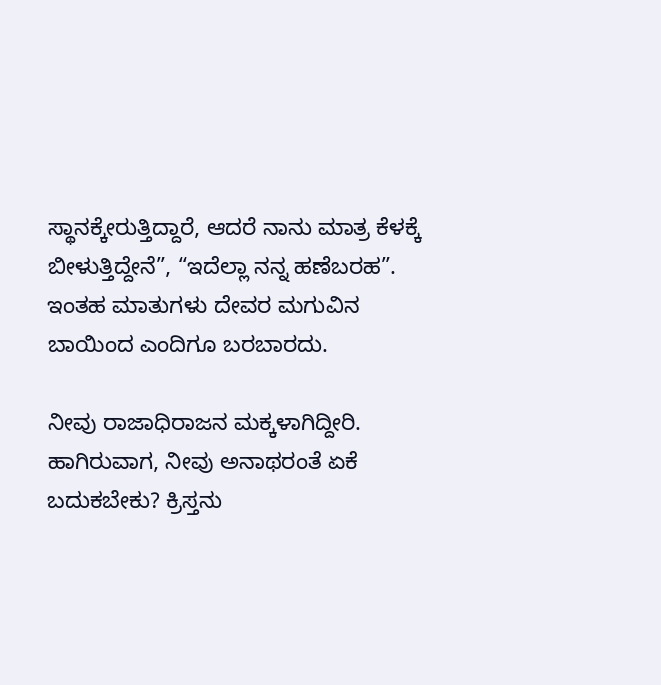ಸ್ಥಾನಕ್ಕೇರುತ್ತಿದ್ದಾರೆ, ಆದರೆ ನಾನು ಮಾತ್ರ ಕೆಳಕ್ಕೆ ಬೀಳುತ್ತಿದ್ದೇನೆ”, “ಇದೆಲ್ಲಾ ನನ್ನ ಹಣೆಬರಹ”. ಇಂತಹ ಮಾತುಗಳು ದೇವರ ಮಗುವಿನ ಬಾಯಿಂದ ಎಂದಿಗೂ ಬರಬಾರದು.

ನೀವು ರಾಜಾಧಿರಾಜನ ಮಕ್ಕಳಾಗಿದ್ದೀರಿ. ಹಾಗಿರುವಾಗ, ನೀವು ಅನಾಥರಂತೆ ಏಕೆ ಬದುಕಬೇಕು? ಕ್ರಿಸ್ತನು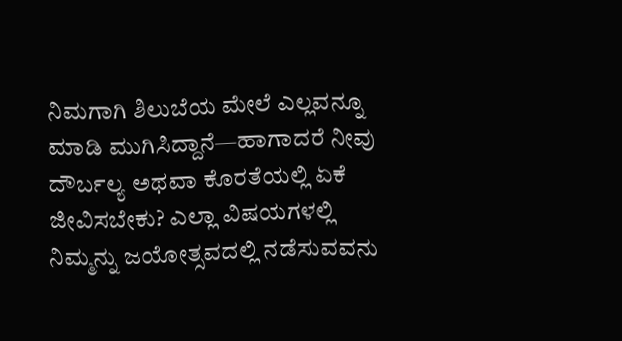ನಿಮಗಾಗಿ ಶಿಲುಬೆಯ ಮೇಲೆ ಎಲ್ಲವನ್ನೂ ಮಾಡಿ ಮುಗಿಸಿದ್ದಾನೆ—ಹಾಗಾದರೆ ನೀವು ದೌರ್ಬಲ್ಯ ಅಥವಾ ಕೊರತೆಯಲ್ಲಿ ಏಕೆ ಜೀವಿಸಬೇಕು? ಎಲ್ಲಾ ವಿಷಯಗಳಲ್ಲಿ ನಿಮ್ಮನ್ನು ಜಯೋತ್ಸವದಲ್ಲಿ ನಡೆಸುವವನು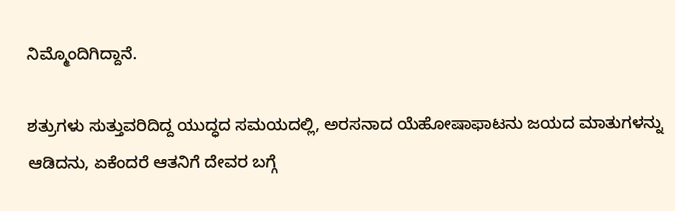ನಿಮ್ಮೊಂದಿಗಿದ್ದಾನೆ.

ಶತ್ರುಗಳು ಸುತ್ತುವರಿದಿದ್ದ ಯುದ್ಧದ ಸಮಯದಲ್ಲಿ, ಅರಸನಾದ ಯೆಹೋಷಾಫಾಟನು ಜಯದ ಮಾತುಗಳನ್ನು ಆಡಿದನು, ಏಕೆಂದರೆ ಆತನಿಗೆ ದೇವರ ಬಗ್ಗೆ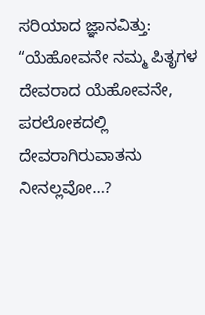ಸರಿಯಾದ ಜ್ಞಾನವಿತ್ತು: “ಯೆಹೋವನೇ ನಮ್ಮ ಪಿತೃಗಳ ದೇವರಾದ ಯೆಹೋವನೇ, ಪರಲೋಕದಲ್ಲಿ ದೇವರಾಗಿರುವಾತನು ನೀನಲ್ಲವೋ…?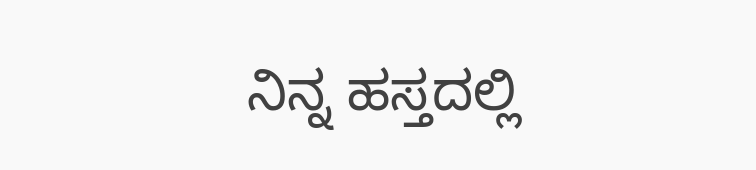ನಿನ್ನ ಹಸ್ತದಲ್ಲಿ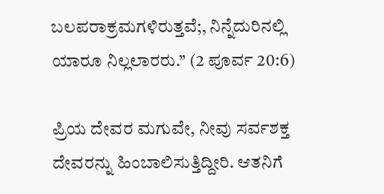ಬಲಪರಾಕ್ರಮಗಳಿರುತ್ತವೆ;, ನಿನ್ನೆದುರಿನಲ್ಲಿ ಯಾರೂ ನಿಲ್ಲಲಾರರು.” (2 ಪೂರ್ವ 20:6)

ಪ್ರಿಯ ದೇವರ ಮಗುವೇ, ನೀವು ಸರ್ವಶಕ್ತ ದೇವರನ್ನು ಹಿಂಬಾಲಿಸುತ್ತಿದ್ದೀರಿ. ಆತನಿಗೆ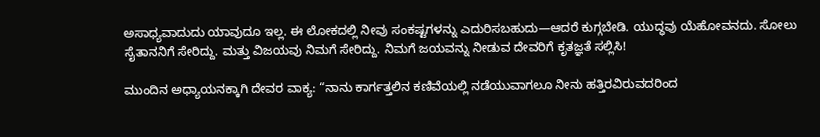ಅಸಾಧ್ಯವಾದುದು ಯಾವುದೂ ಇಲ್ಲ. ಈ ಲೋಕದಲ್ಲಿ ನೀವು ಸಂಕಷ್ಟಗಳನ್ನು ಎದುರಿಸಬಹುದು—ಆದರೆ ಕುಗ್ಗಬೇಡಿ. ಯುದ್ಧವು ಯೆಹೋವನದು. ಸೋಲು ಸೈತಾನನಿಗೆ ಸೇರಿದ್ದು. ಮತ್ತು ವಿಜಯವು ನಿಮಗೆ ಸೇರಿದ್ದು. ನಿಮಗೆ ಜಯವನ್ನು ನೀಡುವ ದೇವರಿಗೆ ಕೃತಜ್ಞತೆ ಸಲ್ಲಿಸಿ!

ಮುಂದಿನ ಅಧ್ಯಾಯನಕ್ಕಾಗಿ ದೇವರ ವಾಕ್ಯ: “ನಾನು ಕಾರ್ಗತ್ತಲಿನ ಕಣಿವೆಯಲ್ಲಿ ನಡೆಯುವಾಗಲೂ ನೀನು ಹತ್ತಿರವಿರುವದರಿಂದ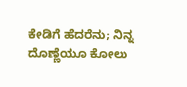ಕೇಡಿಗೆ ಹೆದರೆನು; ನಿನ್ನ ದೊಣ್ಣೆಯೂ ಕೋಲು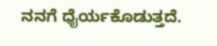ನನಗೆ ಧೈರ್ಯಕೊಡುತ್ತದೆ.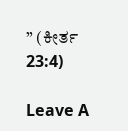” (ಕೀರ್ತ 23:4)

Leave A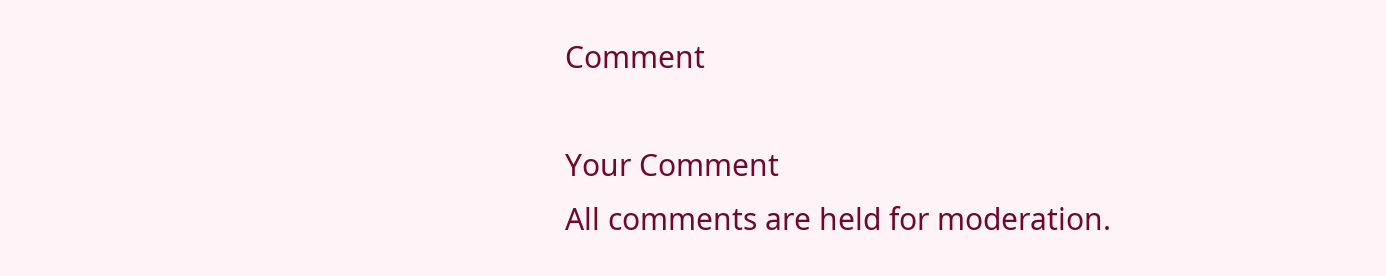Comment

Your Comment
All comments are held for moderation.